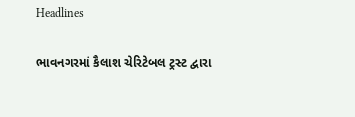Headlines

ભાવનગરમાં કૈલાશ ચેરિટેબલ ટ્રસ્ટ દ્વારા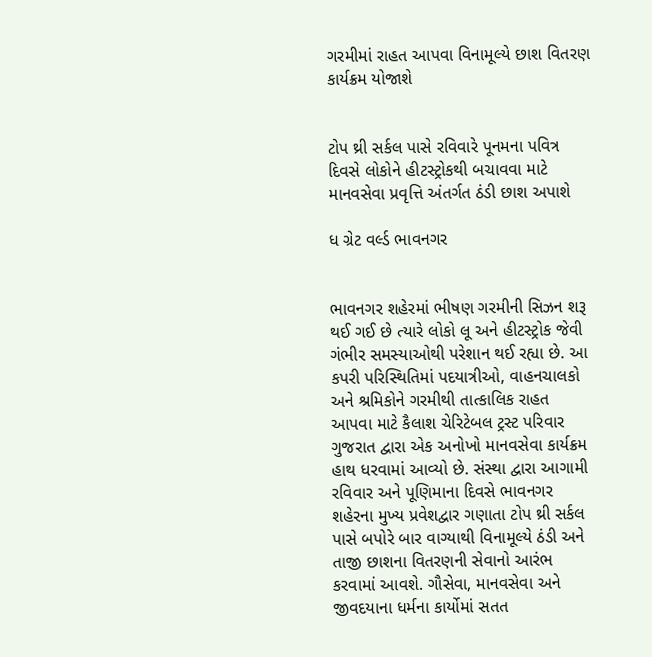ગરમીમાં રાહત આપવા વિનામૂલ્યે છાશ વિતરણ કાર્યક્રમ યોજાશે


ટોપ થ્રી સર્કલ પાસે રવિવારે પૂનમના પવિત્ર દિવસે લોકોને હીટસ્ટ્રોકથી બચાવવા માટે માનવસેવા પ્રવૃત્તિ અંતર્ગત ઠંડી છાશ અપાશે

ધ ગ્રેટ વર્લ્ડ ભાવનગર


ભાવનગર શહેરમાં ભીષણ ગરમીની સિઝન શરૂ થઈ ગઈ છે ત્યારે લોકો લૂ અને હીટસ્ટ્રોક જેવી ગંભીર સમસ્યાઓથી પરેશાન થઈ રહ્યા છે. આ કપરી પરિસ્થિતિમાં પદયાત્રીઓ, વાહનચાલકો અને શ્રમિકોને ગરમીથી તાત્કાલિક રાહત આપવા માટે કૈલાશ ચેરિટેબલ ટ્રસ્ટ પરિવાર ગુજરાત દ્વારા એક અનોખો માનવસેવા કાર્યક્રમ હાથ ધરવામાં આવ્યો છે. સંસ્થા દ્વારા આગામી રવિવાર અને પૂણિમાના દિવસે ભાવનગર શહેરના મુખ્ય પ્રવેશદ્વાર ગણાતા ટોપ થ્રી સર્કલ પાસે બપોરે બાર વાગ્યાથી વિનામૂલ્યે ઠંડી અને તાજી છાશના વિતરણની સેવાનો આરંભ કરવામાં આવશે. ગૌસેવા, માનવસેવા અને જીવદયાના ધર્મના કાર્યોમાં સતત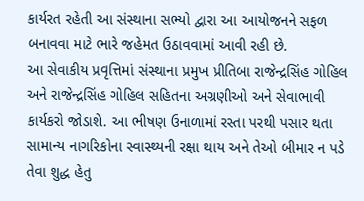કાર્યરત રહેતી આ સંસ્થાના સભ્યો દ્વારા આ આયોજનને સફળ બનાવવા માટે ભારે જહેમત ઉઠાવવામાં આવી રહી છે.
આ સેવાકીય પ્રવૃત્તિમાં સંસ્થાના પ્રમુખ પ્રીતિબા રાજેન્દ્રસિંહ ગોહિલ અને રાજેન્દ્રસિંહ ગોહિલ સહિતના અગ્રણીઓ અને સેવાભાવી કાર્યકરો જોડાશે. આ ભીષણ ઉનાળામાં રસ્તા પરથી પસાર થતા સામાન્ય નાગરિકોના સ્વાસ્થ્યની રક્ષા થાય અને તેઓ બીમાર ન પડે તેવા શુદ્ધ હેતુ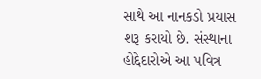સાથે આ નાનકડો પ્રયાસ શરૂ કરાયો છે. સંસ્થાના હોદ્દેદારોએ આ પવિત્ર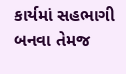કાર્યમાં સહભાગી બનવા તેમજ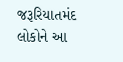જરૂરિયાતમંદ લોકોને આ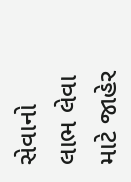સેવાનો લાભ લેવા માટે જાહેર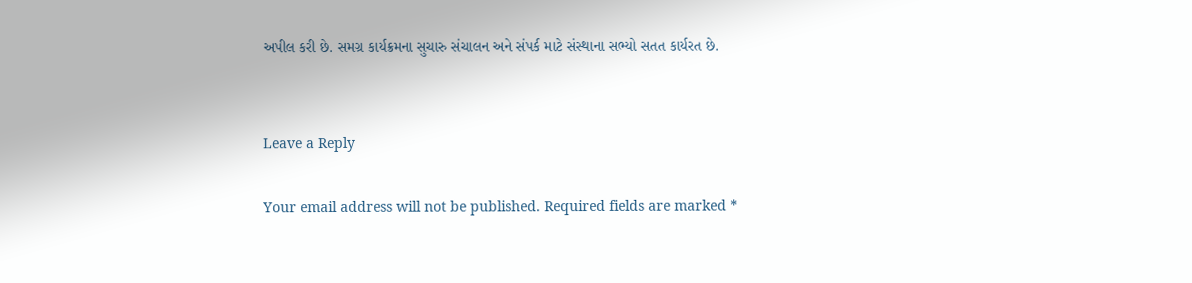અપીલ કરી છે. સમગ્ર કાર્યક્રમના સુચારુ સંચાલન અને સંપર્ક માટે સંસ્થાના સભ્યો સતત કાર્યરત છે.


Leave a Reply

Your email address will not be published. Required fields are marked *